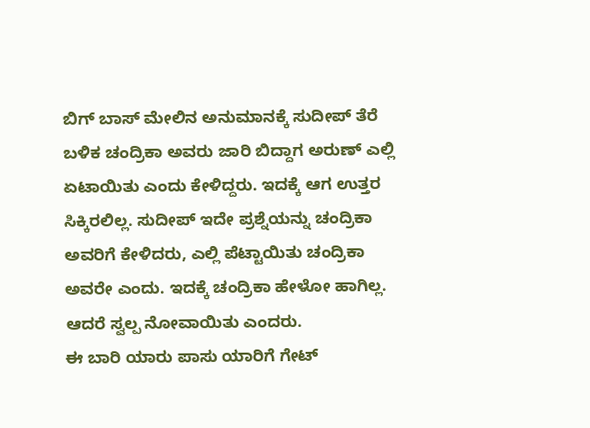ಬಿಗ್ ಬಾಸ್ ಮೇಲಿನ ಅನುಮಾನಕ್ಕೆ ಸುದೀಪ್ ತೆರೆ
ಬಳಿಕ ಚಂದ್ರಿಕಾ ಅವರು ಜಾರಿ ಬಿದ್ದಾಗ ಅರುಣ್ ಎಲ್ಲಿ ಏಟಾಯಿತು ಎಂದು ಕೇಳಿದ್ದರು. ಇದಕ್ಕೆ ಆಗ ಉತ್ತರ ಸಿಕ್ಕಿರಲಿಲ್ಲ. ಸುದೀಪ್ ಇದೇ ಪ್ರಶ್ನೆಯನ್ನು ಚಂದ್ರಿಕಾ ಅವರಿಗೆ ಕೇಳಿದರು, ಎಲ್ಲಿ ಪೆಟ್ಟಾಯಿತು ಚಂದ್ರಿಕಾ ಅವರೇ ಎಂದು. ಇದಕ್ಕೆ ಚಂದ್ರಿಕಾ ಹೇಳೋ ಹಾಗಿಲ್ಲ. ಆದರೆ ಸ್ವಲ್ಪ ನೋವಾಯಿತು ಎಂದರು.
ಈ ಬಾರಿ ಯಾರು ಪಾಸು ಯಾರಿಗೆ ಗೇಟ್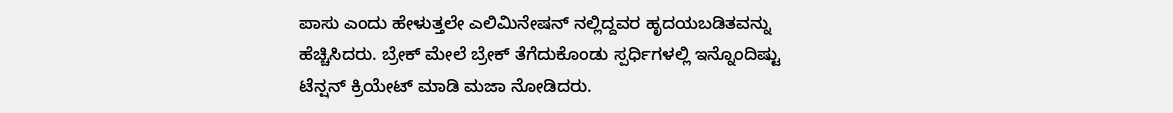ಪಾಸು ಎಂದು ಹೇಳುತ್ತಲೇ ಎಲಿಮಿನೇಷನ್ ನಲ್ಲಿದ್ದವರ ಹೃದಯಬಡಿತವನ್ನು ಹೆಚ್ಚಿಸಿದರು. ಬ್ರೇಕ್ ಮೇಲೆ ಬ್ರೇಕ್ ತೆಗೆದುಕೊಂಡು ಸ್ಪರ್ಧಿಗಳಲ್ಲಿ ಇನ್ನೊಂದಿಷ್ಟು ಟೆನ್ಷನ್ ಕ್ರಿಯೇಟ್ ಮಾಡಿ ಮಜಾ ನೋಡಿದರು.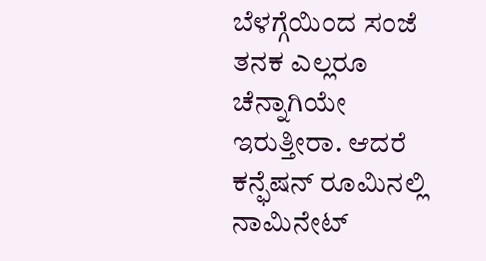ಬೆಳಗ್ಗೆಯಿಂದ ಸಂಜೆ ತನಕ ಎಲ್ಲರೂ ಚೆನ್ನಾಗಿಯೇ ಇರುತ್ತೀರಾ. ಆದರೆ ಕನ್ಫೆಷನ್ ರೂಮಿನಲ್ಲಿ ನಾಮಿನೇಟ್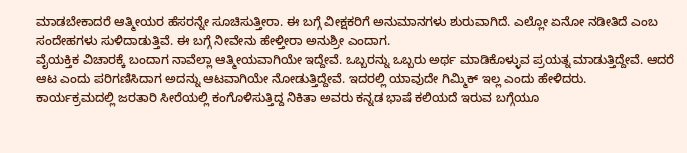ಮಾಡಬೇಕಾದರೆ ಆತ್ಮೀಯರ ಹೆಸರನ್ನೇ ಸೂಚಿಸುತ್ತೀರಾ. ಈ ಬಗ್ಗೆ ವೀಕ್ಷಕರಿಗೆ ಅನುಮಾನಗಳು ಶುರುವಾಗಿದೆ. ಎಲ್ಲೋ ಏನೋ ನಡೀತಿದೆ ಎಂಬ ಸಂದೇಹಗಳು ಸುಳಿದಾಡುತ್ತಿವೆ. ಈ ಬಗ್ಗೆ ನೀವೇನು ಹೇಳ್ತೀರಾ ಅನುಶ್ರೀ ಎಂದಾಗ.
ವೈಯಕ್ತಿಕ ವಿಚಾರಕ್ಕೆ ಬಂದಾಗ ನಾವೆಲ್ಲಾ ಆತ್ಮೀಯವಾಗಿಯೇ ಇದ್ದೇವೆ. ಒಬ್ಬರನ್ನು ಒಬ್ಬರು ಅರ್ಥ ಮಾಡಿಕೊಳ್ಳುವ ಪ್ರಯತ್ನ ಮಾಡುತ್ತಿದ್ದೇವೆ. ಆದರೆ ಆಟ ಎಂದು ಪರಿಗಣಿಸಿದಾಗ ಅದನ್ನು ಆಟವಾಗಿಯೇ ನೋಡುತ್ತಿದ್ದೇವೆ. ಇದರಲ್ಲಿ ಯಾವುದೇ ಗಿಮ್ಮಿಕ್ ಇಲ್ಲ ಎಂದು ಹೇಳಿದರು.
ಕಾರ್ಯಕ್ರಮದಲ್ಲಿ ಜರತಾರಿ ಸೀರೆಯಲ್ಲಿ ಕಂಗೊಳಿಸುತ್ತಿದ್ದ ನಿಕಿತಾ ಅವರು ಕನ್ನಡ ಭಾಷೆ ಕಲಿಯದೆ ಇರುವ ಬಗ್ಗೆಯೂ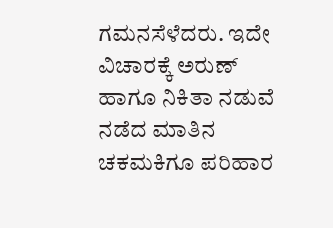ಗಮನಸೆಳೆದರು. ಇದೇ ವಿಚಾರಕ್ಕೆ ಅರುಣ್ ಹಾಗೂ ನಿಕಿತಾ ನಡುವೆ ನಡೆದ ಮಾತಿನ ಚಕಮಕಿಗೂ ಪರಿಹಾರ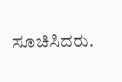ಸೂಚಿಸಿದರು.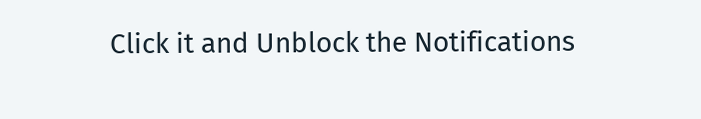Click it and Unblock the Notifications